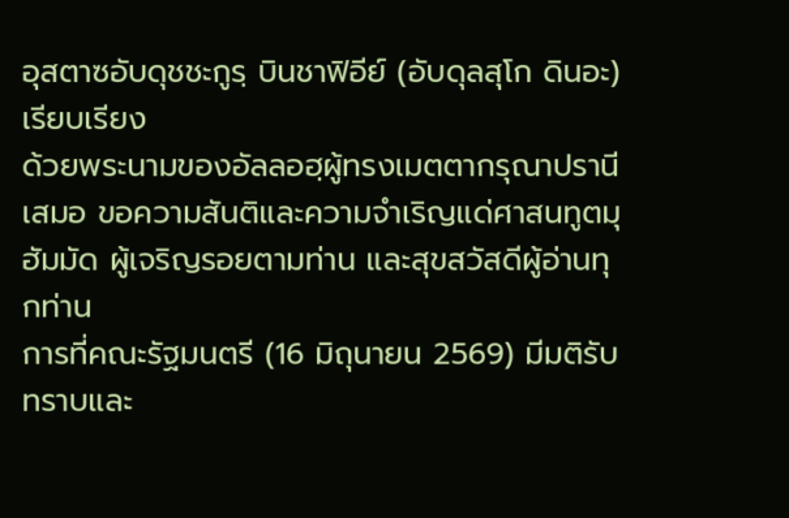อุสตาซอับดุชชะกูรฺ บินชาฟิอีย์ (อับดุลสุโก ดินอะ) เรียบเรียง
ด้วยพระนามของอัลลอฮฺผู้ทรงเมตตากรุณาปรานีเสมอ ขอความสันติและความจำเริญแด่ศาสนทูตมุฮัมมัด ผู้เจริญรอยตามท่าน และสุขสวัสดีผู้อ่านทุกท่าน
การที่คณะรัฐมนตรี (16 มิถุนายน 2569) มีมติรับทราบและ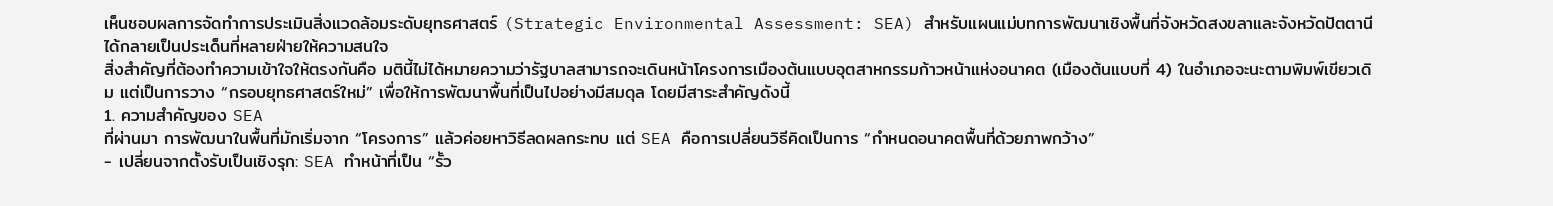เห็นชอบผลการจัดทำการประเมินสิ่งแวดล้อมระดับยุทธศาสตร์ (Strategic Environmental Assessment: SEA) สำหรับแผนแม่บทการพัฒนาเชิงพื้นที่จังหวัดสงขลาและจังหวัดปัตตานี ได้กลายเป็นประเด็นที่หลายฝ่ายให้ความสนใจ
สิ่งสำคัญที่ต้องทำความเข้าใจให้ตรงกันคือ มตินี้ไม่ได้หมายความว่ารัฐบาลสามารถจะเดินหน้าโครงการเมืองต้นแบบอุตสาหกรรมก้าวหน้าแห่งอนาคต (เมืองต้นแบบที่ 4) ในอำเภอจะนะตามพิมพ์เขียวเดิม แต่เป็นการวาง “กรอบยุทธศาสตร์ใหม่” เพื่อให้การพัฒนาพื้นที่เป็นไปอย่างมีสมดุล โดยมีสาระสำคัญดังนี้
1. ความสำคัญของ SEA
ที่ผ่านมา การพัฒนาในพื้นที่มักเริ่มจาก “โครงการ” แล้วค่อยหาวิธีลดผลกระทบ แต่ SEA คือการเปลี่ยนวิธีคิดเป็นการ “กำหนดอนาคตพื้นที่ด้วยภาพกว้าง”
- เปลี่ยนจากตั้งรับเป็นเชิงรุก: SEA ทำหน้าที่เป็น “รั้ว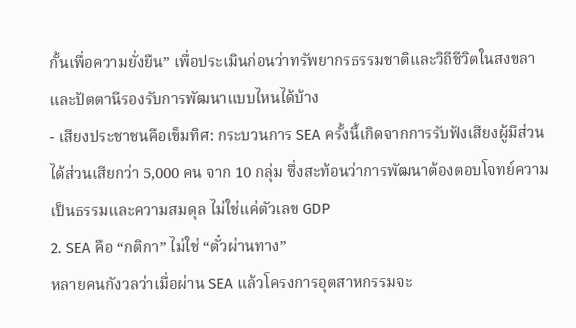กั้นเพื่อความยั่งยืน” เพื่อประเมินก่อนว่าทรัพยากรธรรมชาติและวิถีชีวิตในสงขลาและปัตตานีรองรับการพัฒนาแบบไหนได้บ้าง
- เสียงประชาชนคือเข็มทิศ: กระบวนการ SEA ครั้งนี้เกิดจากการรับฟังเสียงผู้มีส่วนได้ส่วนเสียกว่า 5,000 คน จาก 10 กลุ่ม ซึ่งสะท้อนว่าการพัฒนาต้องตอบโจทย์ความเป็นธรรมและความสมดุล ไม่ใช่แค่ตัวเลข GDP
2. SEA คือ “กติกา” ไม่ใช่ “ตั๋วผ่านทาง”
หลายคนกังวลว่าเมื่อผ่าน SEA แล้วโครงการอุตสาหกรรมจะ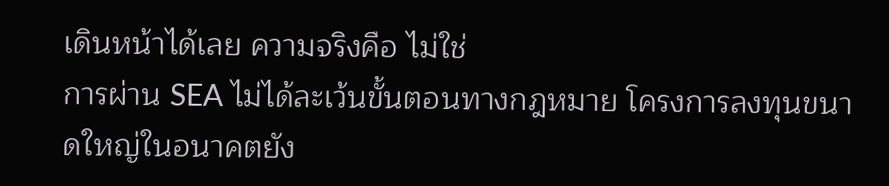เดินหน้าได้เลย ความจริงคือ ไม่ใช่
การผ่าน SEA ไม่ได้ละเว้นขั้นตอนทางกฎหมาย โครงการลงทุนขนาดใหญ่ในอนาคตยัง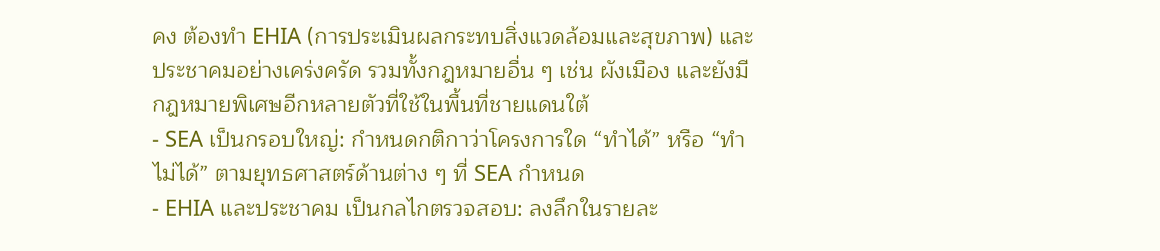คง ต้องทำ EHIA (การประเมินผลกระทบสิ่งแวดล้อมและสุขภาพ) และประชาคมอย่างเคร่งครัด รวมทั้งกฎหมายอื่น ๆ เช่น ผังเมือง และยังมีกฎหมายพิเศษอีกหลายตัวที่ใช้ในพื้นที่ชายแดนใต้
- SEA เป็นกรอบใหญ่: กำหนดกติกาว่าโครงการใด “ทำได้” หรือ “ทำไม่ได้” ตามยุทธศาสตร์ด้านต่าง ๆ ที่ SEA กำหนด
- EHIA และประชาคม เป็นกลไกตรวจสอบ: ลงลึกในรายละ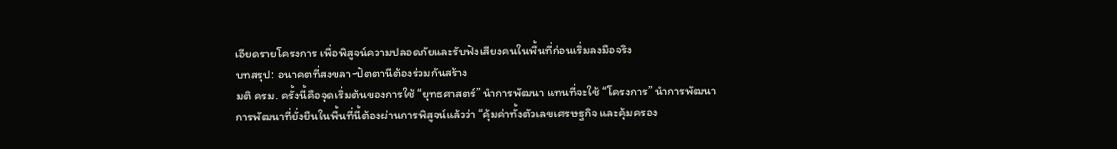เอียดรายโครงการ เพื่อพิสูจน์ความปลอดภัยและรับฟังเสียงคนในพื้นที่ก่อนเริ่มลงมือจริง
บทสรุป: อนาคตที่สงขลา-ปัตตานีต้องร่วมกันสร้าง
มติ ครม. ครั้งนี้คือจุดเริ่มต้นของการใช้ “ยุทธศาสตร์” นำการพัฒนา แทนที่จะใช้ “โครงการ” นำการพัฒนา
การพัฒนาที่ยั่งยืนในพื้นที่นี้ต้องผ่านการพิสูจน์แล้วว่า “คุ้มค่าทั้งตัวเลขเศรษฐกิจ และคุ้มครอง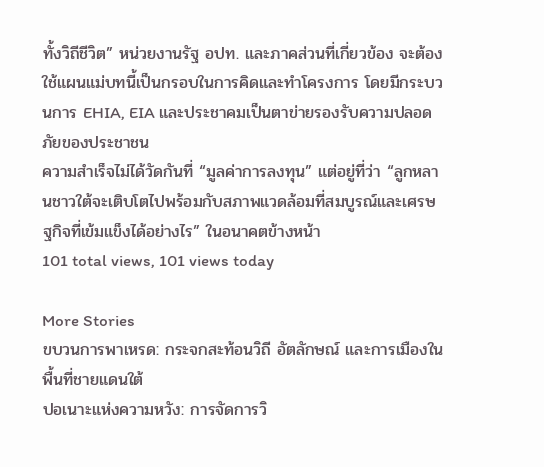ทั้งวิถีชีวิต” หน่วยงานรัฐ อปท. และภาคส่วนที่เกี่ยวข้อง จะต้องใช้แผนแม่บทนี้เป็นกรอบในการคิดและทำโครงการ โดยมีกระบวนการ EHIA, EIA และประชาคมเป็นตาข่ายรองรับความปลอดภัยของประชาชน
ความสำเร็จไม่ได้วัดกันที่ “มูลค่าการลงทุน” แต่อยู่ที่ว่า “ลูกหลานชาวใต้จะเติบโตไปพร้อมกับสภาพแวดล้อมที่สมบูรณ์และเศรษฐกิจที่เข้มแข็งได้อย่างไร” ในอนาคตข้างหน้า
101 total views, 101 views today

More Stories
ขบวนการพาเหรด: กระจกสะท้อนวิถี อัตลักษณ์ และการเมืองในพื้นที่ชายแดนใต้
ปอเนาะแห่งความหวัง: การจัดการวิ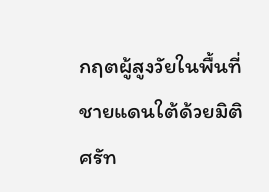กฤตผู้สูงวัยในพื้นที่ชายแดนใต้ด้วยมิติศรัท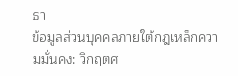ธา
ข้อมูลส่วนบุคคลภายใต้กฎเหล็กความมั่นคง: วิกฤตศ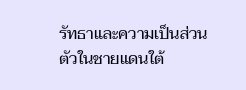รัทธาและความเป็นส่วนตัวในชายแดนใต้